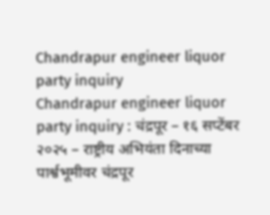Chandrapur engineer liquor party inquiry
Chandrapur engineer liquor party inquiry : चंद्रपूर – १६ सप्टेंबर २०२५ – राष्ट्रीय अभियंता दिनाच्या पार्श्वभूमीवर चंद्रपूर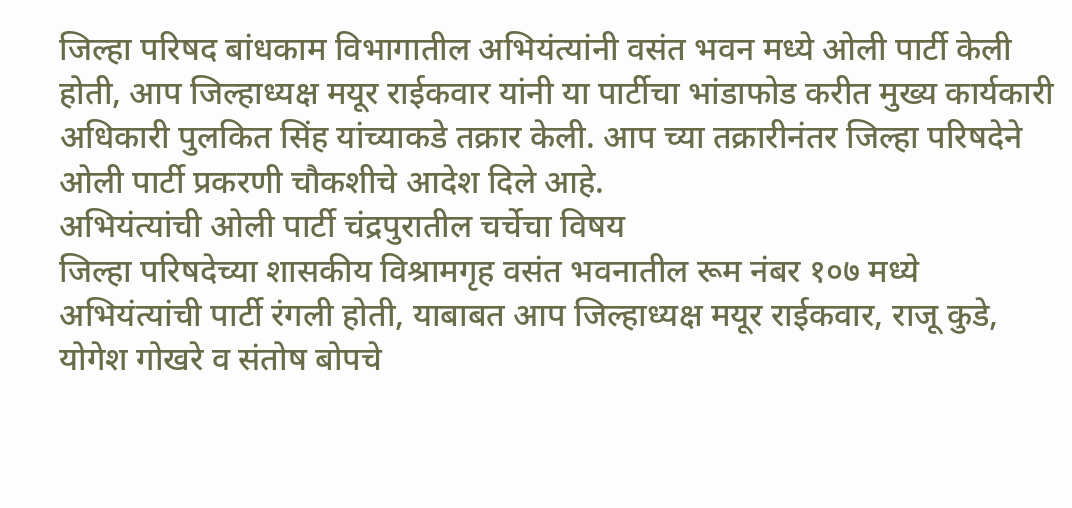जिल्हा परिषद बांधकाम विभागातील अभियंत्यांनी वसंत भवन मध्ये ओली पार्टी केली होती, आप जिल्हाध्यक्ष मयूर राईकवार यांनी या पार्टीचा भांडाफोड करीत मुख्य कार्यकारी अधिकारी पुलकित सिंह यांच्याकडे तक्रार केली. आप च्या तक्रारीनंतर जिल्हा परिषदेने ओली पार्टी प्रकरणी चौकशीचे आदेश दिले आहे.
अभियंत्यांची ओली पार्टी चंद्रपुरातील चर्चेचा विषय
जिल्हा परिषदेच्या शासकीय विश्रामगृह वसंत भवनातील रूम नंबर १०७ मध्ये अभियंत्यांची पार्टी रंगली होती, याबाबत आप जिल्हाध्यक्ष मयूर राईकवार, राजू कुडे, योगेश गोखरे व संतोष बोपचे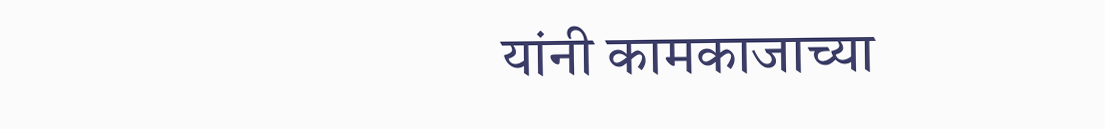यांनी कामकाजाच्या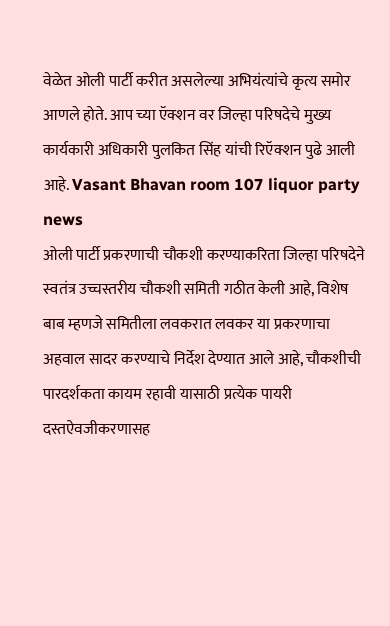वेळेत ओली पार्टी करीत असलेल्या अभियंत्यांचे कृत्य समोर आणले होते. आप च्या ऍक्शन वर जिल्हा परिषदेचे मुख्य कार्यकारी अधिकारी पुलकित सिंह यांची रिऍक्शन पुढे आली आहे. Vasant Bhavan room 107 liquor party news
ओली पार्टी प्रकरणाची चौकशी करण्याकरिता जिल्हा परिषदेने स्वतंत्र उच्चस्तरीय चौकशी समिती गठीत केली आहे, विशेष बाब म्हणजे समितीला लवकरात लवकर या प्रकरणाचा अहवाल सादर करण्याचे निर्देश देण्यात आले आहे, चौकशीची पारदर्शकता कायम रहावी यासाठी प्रत्येक पायरी दस्तऐवजीकरणासह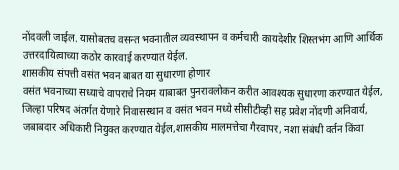नोंदवली जाईल. यासोबतच वसन्त भवनातील व्यवस्थापन व कर्मचारी कायदेशीर शिस्तभंग आणि आर्थिक उत्तरदायित्वाच्या कठोर कारवाई करण्यात येईल.
शासकीय संपत्ती वसंत भवन बाबत या सुधारणा होणार
वसंत भवनाच्या सध्याचे वापराचे नियम याबाबत पुनरावलोकन करीत आवश्यक सुधारणा करण्यात येईल, जिल्हा परिषद अंतर्गत येणारे निवासस्थान व वसंत भवन मध्ये सीसीटीव्ही सह प्रवेश नोंदणी अनिवार्य, जबाबदार अधिकारी नियुक्त करण्यात येईल,शासकीय मालमत्तेचा गैरवापर, नशा संबंधी वर्तन किंवा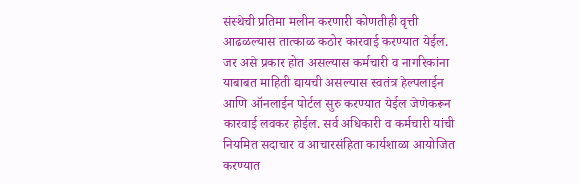संस्थेची प्रतिमा मलीन करणारी कोणतीही वृत्ती आढळल्यास तात्काळ कठोर कारवाई करण्यात येईल. जर असे प्रकार होत असल्यास कर्मचारी व नागरिकांना याबाबत माहिती द्यायची असल्यास स्वतंत्र हेल्पलाईन आणि ऑनलाईन पोर्टल सुरु करण्यात येईल जेणेकरून कारवाई लवकर होईल. सर्व अधिकारी व कर्मचारी यांची नियमित सदाचार व आचारसंहिता कार्यशाळा आयोजित करण्यात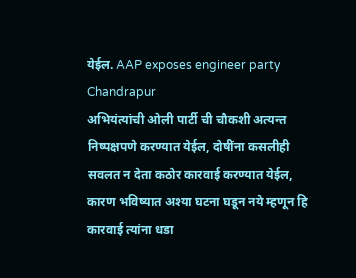येईल. AAP exposes engineer party Chandrapur
अभियंत्यांची ओली पार्टी ची चौकशी अत्यन्त निष्पक्षपणे करण्यात येईल, दोषींना कसलीही सवलत न देता कठोर कारवाई करण्यात येईल, कारण भविष्यात अश्या घटना घडून नये म्हणून हि कारवाई त्यांना धडा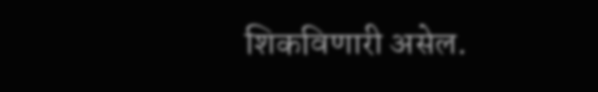शिकविणारी असेल.